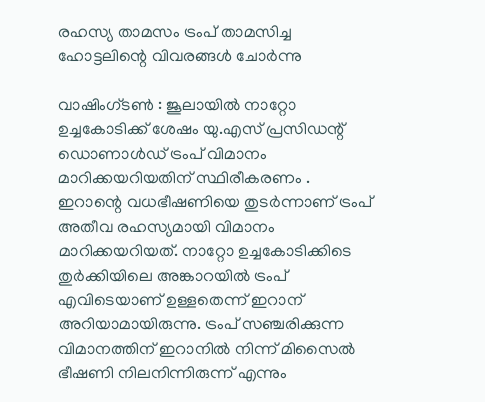രഹസ്യ താമസം ട്രംപ് താമസിച്ച ഹോട്ടലിന്റെ വിവരങ്ങൾ ചോർന്നു

വാഷിംഗ്‌ടൺ : ജൂലായിൽ നാറ്റോ ഉച്ചകോടിക്ക് ശേഷം യു.എസ് പ്രസിഡന്റ് ഡൊണാൾഡ് ട്രംപ് വിമാനം മാറിക്കയറിയതിന് സ്ഥിരീകരണം . ഇറാന്റെ വധഭീഷണിയെ തുടർന്നാണ് ട്രംപ് അതീവ രഹസ്യമായി വിമാനം മാറിക്കയറിയത്. നാറ്റോ ഉച്ചകോടിക്കിടെ തുർക്കിയിലെ അങ്കാറയിൽ ട്രംപ് എവിടെയാണ് ഉള്ളതെന്ന് ഇറാന് അറിയാമായിരുന്നു. ട്രംപ് സഞ്ചരിക്കുന്ന വിമാനത്തിന് ഇറാനിൽ നിന്ന് മിസൈൽ ഭീഷണി നിലനിന്നിരുന്ന് എന്നും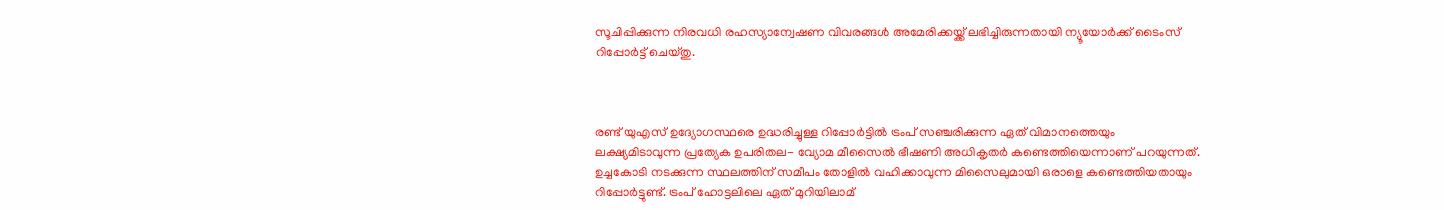സൂചിപ്പിക്കുന്ന നിരവധി രഹസ്യാന്വേഷണ വിവരങ്ങൾ അമേരിക്കയ്ക്ക് ലഭിച്ചിരുന്നതായി ന്യൂയോർക്ക് ടൈംസ് റിപ്പോർട്ട് ചെയ്തു.



രണ്ട് യുഎസ് ഉദ്യോഗസ്ഥരെ ഉദ്ധരിച്ചുള്ള റിപ്പോ‌ർട്ടിൽ ട്രംപ് സഞ്ചരിക്കുന്ന ഏത് വിമാനത്തെയും ലക്ഷ്യമിടാവുന്ന പ്രത്യേക ഉപരിതല- വ്യോമ മീസൈൽ ഭീഷണി അധികൃതർ കണ്ടെത്തിയെന്നാണ് പറയുന്നത്. ഉച്ചകോടി നടക്കുന്ന സ്ഥലത്തിന് സമീപം തോളിൽ വഹിക്കാവുന്ന മിസൈലുമായി ഒരാളെ കണ്ടെത്തിയതായും റിപ്പോർ‌ട്ടുണ്ട്. ട്രംപ് ഹോട്ടലിലെ ഏത് മുറിയിലാമ്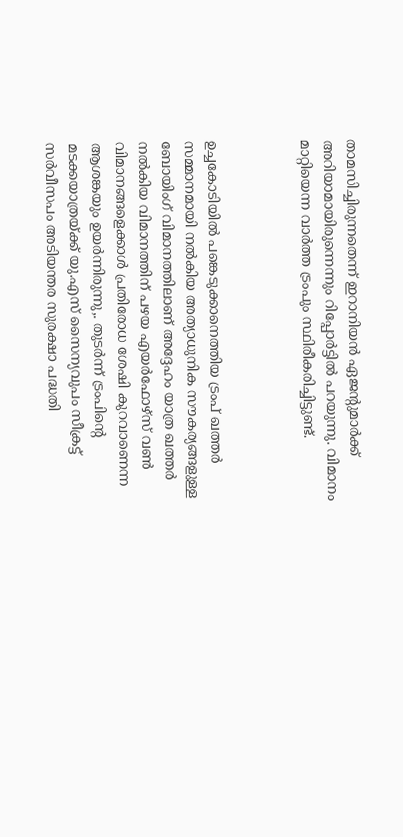താമസിച്ചിരുന്നതെന്ന് ഇറാനിയൻ ഏജന്റുമാർക്ക് അറിയാമായിരുന്നെന്നും റിപ്പോർട്ടിൽ പറയുന്നു. വിമാനം മാറ്റിയെന്ന വാർത്ത ട്രംപും സ്ഥിരീകരിച്ചിട്ടുണ്ട്.



ഉച്ചകോടിയിൽ പങ്കെടുക്കാനെത്തിയ ട്രംപ് ഖത്തർ സമ്മാനമായി നൽകിയ അത്യാധുനിക സൗകര്യങ്ങളുള്ള ബോയിംഗ് വിമാനത്തിലാണ് അദ്ദേഹം യാത്ര ഖത്തർ നൽകിയ വിമാനത്തിന് പഴയ എയർഫോഴ്സ് വൺ വിമാനങ്ങളെക്കാൾ പ്രതിരോധ ശേഷി കുറവാണെന്ന ആശങ്കയും ഉയർന്നിരുന്നു,. തുടർന്ന് ട്രംപിന്റെ മടക്കയാത്രയ്ക്ക് യു.എസ് സൈന്യവുപം സീക്രട്ട് സർവീസപം അടിയന്തര സുരക്ഷാ പദ്ധതി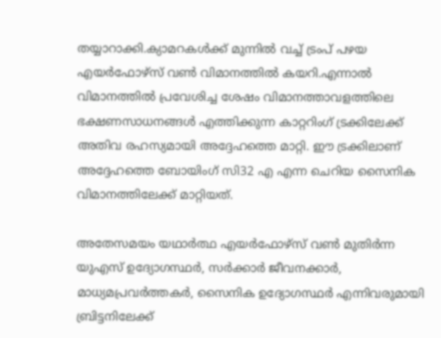തയ്യാറാക്കി.ക്യാമറകൾക്ക് മുന്നിൽ വച്ച് ട്രംപ് പഴയ എയർഫോഴ്‌സ് വൺ വിമാനത്തിൽ കയറി.എന്നാൽ വിമാനത്തിൽ പ്രവേശിച്ച ശേഷം വിമാനത്താവളത്തിലെ ഭക്ഷണസാധനങ്ങൾ എത്തിക്കുന്ന കാറ്ററിംഗ് ട്രക്കിലേക്ക് അതിവ രഹസ്യമായി അദ്ദേഹത്തെ മാറ്റി. ഈ ട്രക്കിലാണ് അദ്ദേഹത്തെ ബോയിംഗ് സി32 എ എന്ന ചെറിയ സൈനിക വിമാനത്തിലേക്ക് മാറ്റിയത്.

അതേസമയം യഥാർത്ഥ എയർഫോഴ്സ് വൺ മുതിർന്ന യുഎസ് ഉദ്യോഗസ്ഥർ, സർക്കാർ ജീവനക്കാർ, മാധ്യമപ്രവർത്തകർ, സൈനിക ഉദ്യോഗസ്ഥർ എന്നിവരുമായി ബ്രിട്ടനിലേക്ക്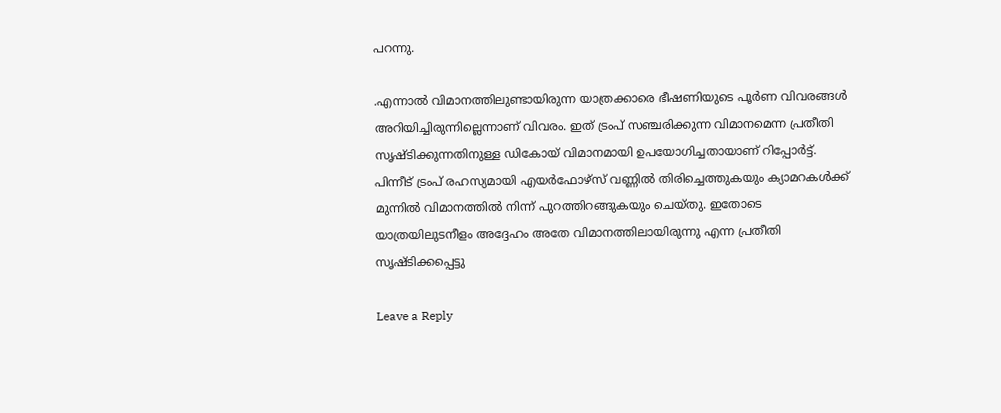പറന്നു.

.എന്നാൽ വിമാനത്തിലുണ്ടായിരുന്ന യാത്രക്കാരെ ഭീഷണിയുടെ പൂർണ വിവരങ്ങൾ അറിയിച്ചിരുന്നില്ലെന്നാണ് വിവരം. ഇത് ട്രംപ് സഞ്ചരിക്കുന്ന വിമാനമെന്ന പ്രതീതി സൃഷ്ടിക്കുന്നതിനുള്ള ഡികോയ് വിമാനമായി ഉപയോഗിച്ചതായാണ് റിപ്പോർട്ട്. പിന്നീട് ട്രംപ് രഹസ്യമായി എയർഫോഴ്‌സ് വണ്ണിൽ തിരിച്ചെത്തുകയും ക്യാമറകൾക്ക് മുന്നിൽ വിമാനത്തിൽ നിന്ന് പുറത്തിറങ്ങുകയും ചെയ്തു. ഇതോടെ യാത്രയിലുടനീളം അദ്ദേഹം അതേ വിമാനത്തിലായിരുന്നു എന്ന പ്രതീതി സൃഷ്ടിക്കപ്പെട്ടു

Leave a Reply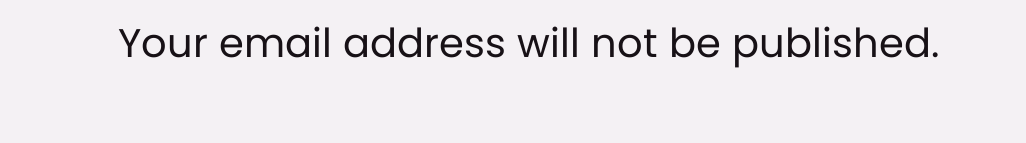Your email address will not be published.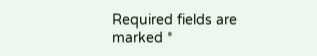Required fields are marked *